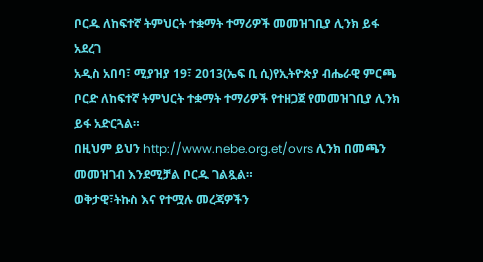ቦርዱ ለከፍተኛ ትምህርት ተቋማት ተማሪዎች መመዝገቢያ ሊንክ ይፋ አደረገ
አዲስ አበባ፣ ሚያዝያ 19፣ 2013(ኤፍ ቢ ሲ)የኢትዮጵያ ብሔራዊ ምርጫ ቦርድ ለከፍተኛ ትምህርት ተቋማት ተማሪዎች የተዘጋጀ የመመዝገቢያ ሊንክ ይፋ አድርጓል።
በዚህም ይህን http://www.nebe.org.et/ovrs ሊንክ በመጫን መመዝገብ እንደሚቻል ቦርዱ ገልጿል።
ወቅታዊ፣ትኩስ እና የተሟሉ መረጃዎችን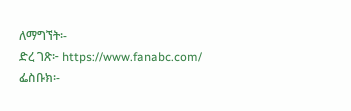ለማግኘት፡-
ድረ ገጽ፦ https://www.fanabc.com/
ፌስቡክ፡-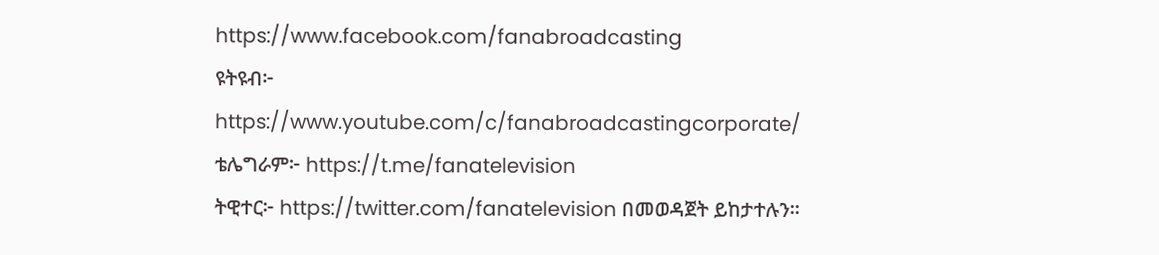https://www.facebook.com/fanabroadcasting
ዩትዩብ፦ https://www.youtube.com/c/fanabroadcastingcorporate/
ቴሌግራም፦ https://t.me/fanatelevision
ትዊተር፦ https://twitter.com/fanatelevision በመወዳጀት ይከታተሉን፡፡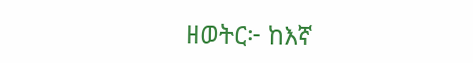ዘወትር፦ ከእኛ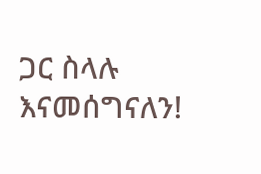ጋር ስላሉ እናመሰግናለን!